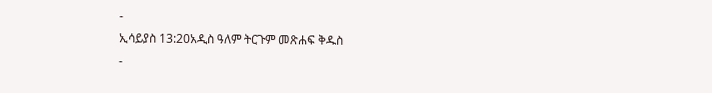-
ኢሳይያስ 13:20አዲስ ዓለም ትርጉም መጽሐፍ ቅዱስ
-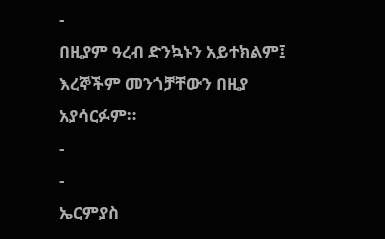-
በዚያም ዓረብ ድንኳኑን አይተክልም፤
እረኞችም መንጎቻቸውን በዚያ አያሳርፉም።
-
-
ኤርምያስ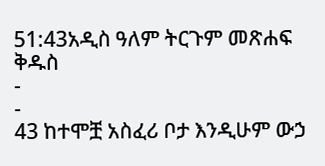51:43አዲስ ዓለም ትርጉም መጽሐፍ ቅዱስ
-
-
43 ከተሞቿ አስፈሪ ቦታ እንዲሁም ውኃ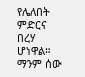የሌለበት ምድርና በረሃ ሆነዋል።
ማንም ሰው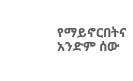የማይኖርበትና አንድም ሰው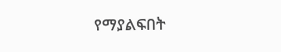የማያልፍበት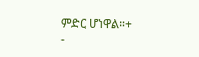ምድር ሆነዋል።+
-